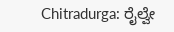Chitradurga: ರೈಲ್ವೇ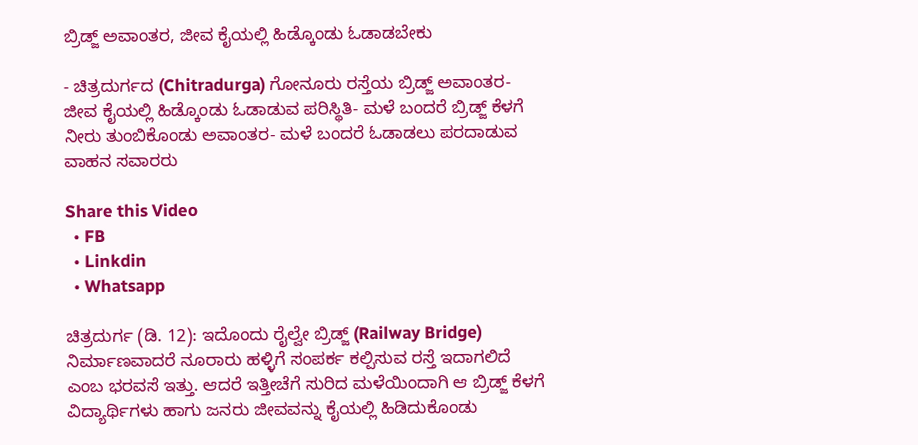ಬ್ರಿಡ್ಜ್ ಅವಾಂತರ, ಜೀವ ಕೈಯಲ್ಲಿ ಹಿಡ್ಕೊಂಡು ಓಡಾಡಬೇಕು

- ಚಿತ್ರದುರ್ಗದ (Chitradurga) ಗೋನೂರು ರಸ್ತೆಯ ಬ್ರಿಡ್ಜ್ ಅವಾಂತರ- ಜೀವ ಕೈಯಲ್ಲಿ ಹಿಡ್ಕೊಂಡು ಓಡಾಡುವ ಪರಿಸ್ಥಿತಿ- ಮಳೆ ಬಂದರೆ ಬ್ರಿಡ್ಜ್ ಕೆಳಗೆ ನೀರು ತುಂಬಿಕೊಂಡು ಅವಾಂತರ- ಮಳೆ ಬಂದರೆ ಓಡಾಡಲು ಪರದಾಡುವ ವಾಹನ ಸವಾರರು

Share this Video
  • FB
  • Linkdin
  • Whatsapp

ಚಿತ್ರದುರ್ಗ (ಡಿ. 12): ಇದೊಂದು ರೈಲ್ವೇ ಬ್ರಿಡ್ಜ್ (Railway Bridge) ನಿರ್ಮಾಣವಾದರೆ ನೂರಾರು‌ ಹಳ್ಳಿಗೆ ಸಂಪರ್ಕ ಕಲ್ಪಿಸುವ ರಸ್ತೆ ಇದಾಗಲಿದೆ‌ ಎಂಬ ಭರವಸೆ ಇತ್ತು. ಆದರೆ ಇತ್ತೀಚೆಗೆ ಸುರಿದ ಮಳೆಯಿಂದಾಗಿ ಆ ಬ್ರಿಡ್ಜ್ ಕೆಳಗೆ ವಿದ್ಯಾರ್ಥಿಗಳು ಹಾಗು ಜನರು ಜೀವವನ್ನು ಕೈಯಲ್ಲಿ ಹಿಡಿದುಕೊಂಡು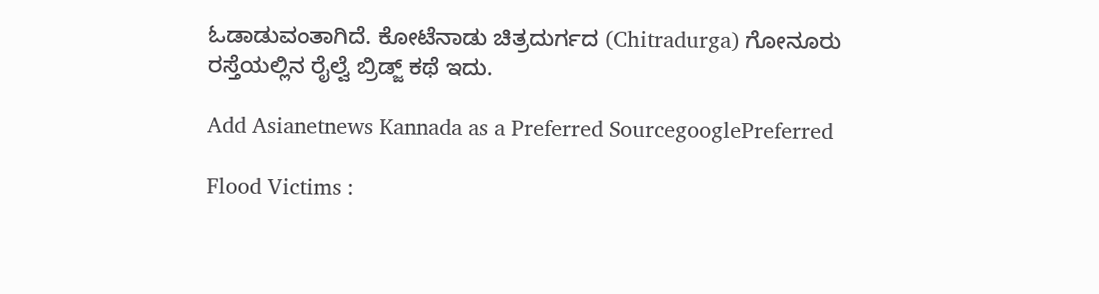ಓಡಾಡುವಂತಾಗಿದೆ. ಕೋಟೆನಾಡು ಚಿತ್ರದುರ್ಗದ (Chitradurga) ಗೋನೂರು ರಸ್ತೆಯಲ್ಲಿನ ರೈಲ್ವೆ ಬ್ರಿಡ್ಜ್ ಕಥೆ ಇದು.

Add Asianetnews Kannada as a Preferred SourcegooglePreferred

Flood Victims :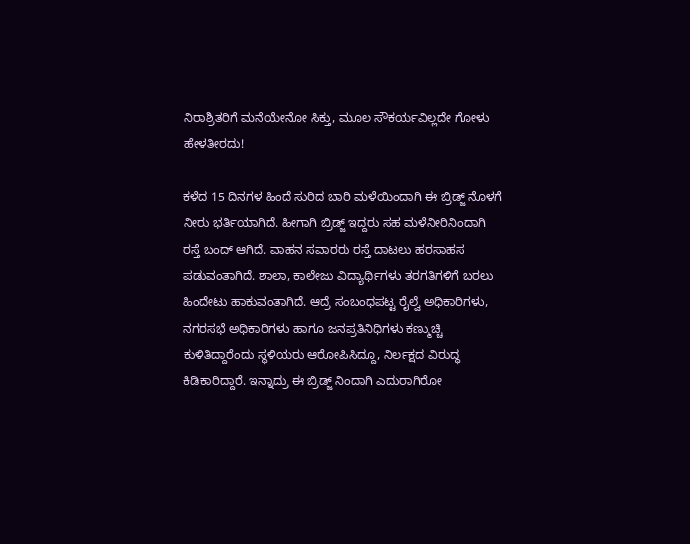ನಿರಾಶ್ರಿತರಿಗೆ ಮನೆಯೇನೋ ಸಿಕ್ತು, ಮೂಲ ಸೌಕರ್ಯವಿಲ್ಲದೇ ಗೋಳು ಹೇಳತೀರದು!

ಕಳೆದ 15 ದಿನಗಳ ಹಿಂದೆ ಸುರಿದ ಬಾರಿ ಮಳೆಯಿಂದಾಗಿ ಈ ಬ್ರಿಡ್ಜ್ ನೊಳಗೆ ನೀರು ಭರ್ತಿಯಾಗಿದೆ‌. ಹೀಗಾಗಿ ಬ್ರಿಡ್ಜ್ ಇದ್ದರು‌ ಸಹ ಮಳೆನೀರಿನಿಂದಾಗಿ ರಸ್ತೆ ಬಂದ್ ಆಗಿದೆ‌. ವಾಹನ ಸವಾರರು ರಸ್ತೆ ದಾಟಲು ಹರಸಾಹಸ ಪಡುವಂತಾಗಿದೆ. ಶಾಲಾ, ಕಾಲೇಜು ವಿದ್ಯಾರ್ಥಿಗಳು ತರಗತಿಗಳಿಗೆ ಬರಲು‌ ಹಿಂದೇಟು ಹಾಕುವಂತಾಗಿದೆ. ಆದ್ರೆ ಸಂಬಂಧಪಟ್ಟ ರೈಲ್ವೆ ಅಧಿಕಾರಿಗಳು, ನಗರಸಭೆ ಅಧಿಕಾರಿಗಳು ಹಾಗೂ ಜನಪ್ರತಿನಿಧಿಗಳು ಕಣ್ಮುಚ್ಚಿ ಕುಳಿತಿದ್ದಾರೆಂದು ಸ್ಥಳಿಯರು ಆರೋಪಿಸಿದ್ದೂ, ನಿರ್ಲಕ್ಷದ ವಿರುದ್ಧ ಕಿಡಿಕಾರಿದ್ದಾರೆ. ಇನ್ನಾದ್ರು ಈ ಬ್ರಿಡ್ಜ್ ನಿಂದಾಗಿ ಎದುರಾಗಿರೋ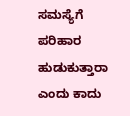ಸಮಸ್ಯೆಗೆ ಪರಿಹಾರ ಹುಡುಕುತ್ತಾರಾ ಎಂದು ಕಾದು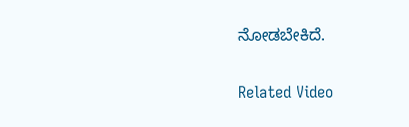ನೋಡಬೇಕಿದೆ.

Related Video